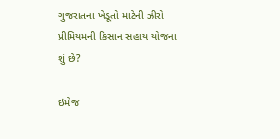ગુજરાતના ખેડૂતો માટેની ઝીરો પ્રીમિયમની કિસાન સહાય યોજના શું છે?

ઇમેજ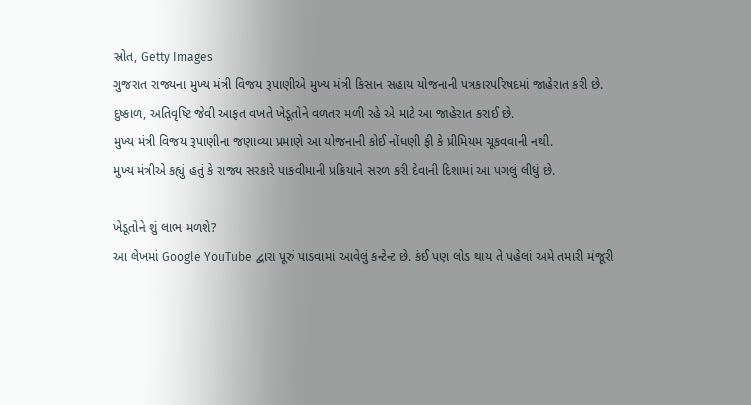સ્રોત, Getty Images
ગુજરાત રાજ્યના મુખ્ય મંત્રી વિજય રૂપાણીએ મુખ્ય મંત્રી કિસાન સહાય યોજનાની પત્રકારપરિષદમાં જાહેરાત કરી છે.
દુષ્કાળ, અતિવૃષ્ટિ જેવી આફત વખતે ખેડૂતોને વળતર મળી રહે એ માટે આ જાહેરાત કરાઈ છે.
મુખ્ય મંત્રી વિજય રૂપાણીના જણાવ્યા પ્રમાણે આ યોજનાની કોઈ નોંધણી ફી કે પ્રીમિયમ ચૂકવવાની નથી.
મુખ્ય મંત્રીએ કહ્યું હતું કે રાજ્ય સરકારે પાકવીમાની પ્રક્રિયાને સરળ કરી દેવાની દિશામાં આ પગલું લીધું છે.

ખેડૂતોને શું લાભ મળશે?
આ લેખમાં Google YouTube દ્વારા પૂરું પાડવામાં આવેલું કન્ટેન્ટ છે. કંઈ પણ લોડ થાય તે પહેલાં અમે તમારી મંજૂરી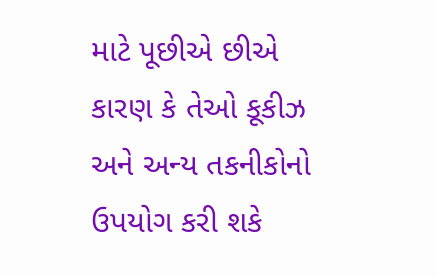માટે પૂછીએ છીએ કારણ કે તેઓ કૂકીઝ અને અન્ય તકનીકોનો ઉપયોગ કરી શકે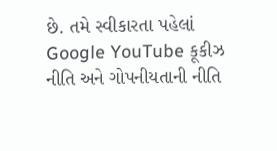છે. તમે સ્વીકારતા પહેલાં Google YouTube કૂકીઝ નીતિ અને ગોપનીયતાની નીતિ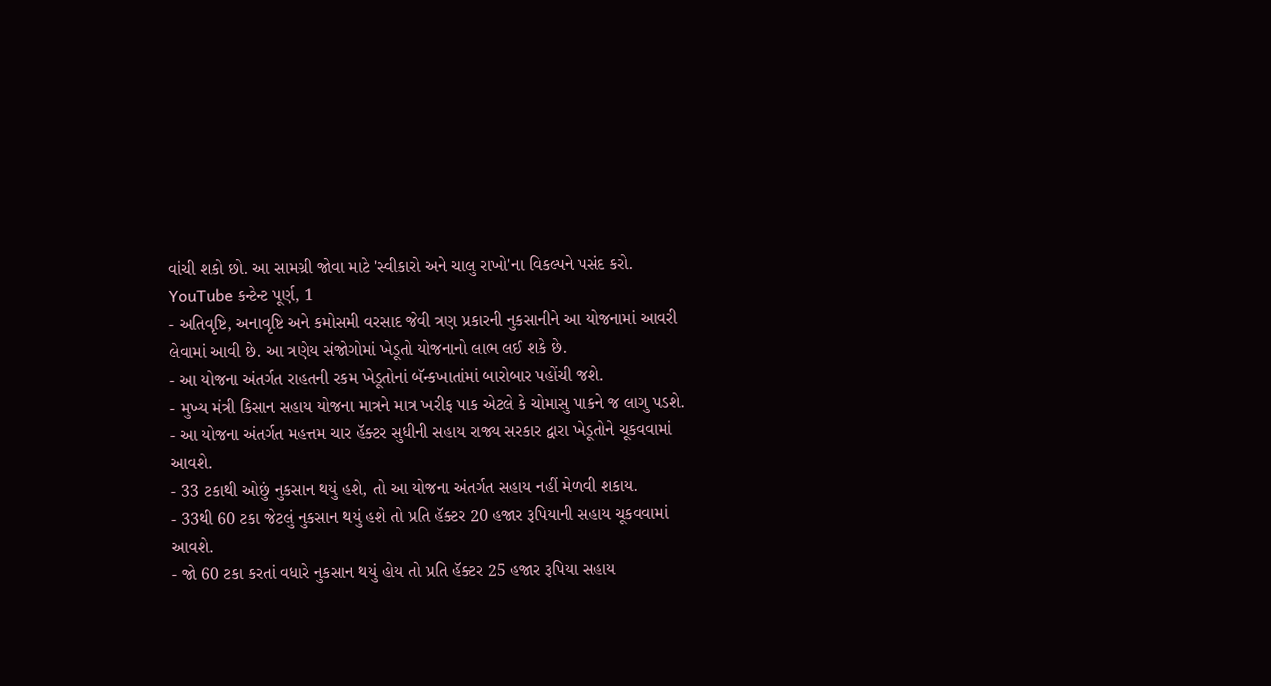વાંચી શકો છો. આ સામગ્રી જોવા માટે 'સ્વીકારો અને ચાલુ રાખો'ના વિકલ્પને પસંદ કરો.
YouTube કન્ટેન્ટ પૂર્ણ, 1
- અતિવૃષ્ટિ, અનાવૃષ્ટિ અને કમોસમી વરસાદ જેવી ત્રણ પ્રકારની નુકસાનીને આ યોજનામાં આવરી લેવામાં આવી છે. આ ત્રણેય સંજોગોમાં ખેડૂતો યોજનાનો લાભ લઈ શકે છે.
- આ યોજના અંતર્ગત રાહતની રકમ ખેડૂતોનાં બૅન્કખાતાંમાં બારોબાર પહોંચી જશે.
- મુખ્ય મંત્રી કિસાન સહાય યોજના માત્રને માત્ર ખરીફ પાક એટલે કે ચોમાસુ પાકને જ લાગુ પડશે.
- આ યોજના અંતર્ગત મહત્તમ ચાર હૅક્ટર સુધીની સહાય રાજ્ય સરકાર દ્વારા ખેડૂતોને ચૂકવવામાં આવશે.
- 33 ટકાથી ઓછું નુકસાન થયું હશે, તો આ યોજના અંતર્ગત સહાય નહીં મેળવી શકાય.
- 33થી 60 ટકા જેટલું નુકસાન થયું હશે તો પ્રતિ હૅક્ટર 20 હજાર રૂપિયાની સહાય ચૂકવવામાં આવશે.
- જો 60 ટકા કરતાં વધારે નુકસાન થયું હોય તો પ્રતિ હૅક્ટર 25 હજાર રૂપિયા સહાય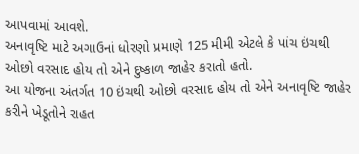આપવામાં આવશે.
અનાવૃષ્ટિ માટે અગાઉનાં ધોરણો પ્રમાણે 125 મીમી એટલે કે પાંચ ઇંચથી ઓછો વરસાદ હોય તો એને દુષ્કાળ જાહેર કરાતો હતો.
આ યોજના અંતર્ગત 10 ઇંચથી ઓછો વરસાદ હોય તો એને અનાવૃષ્ટિ જાહેર કરીને ખેડૂતોને રાહત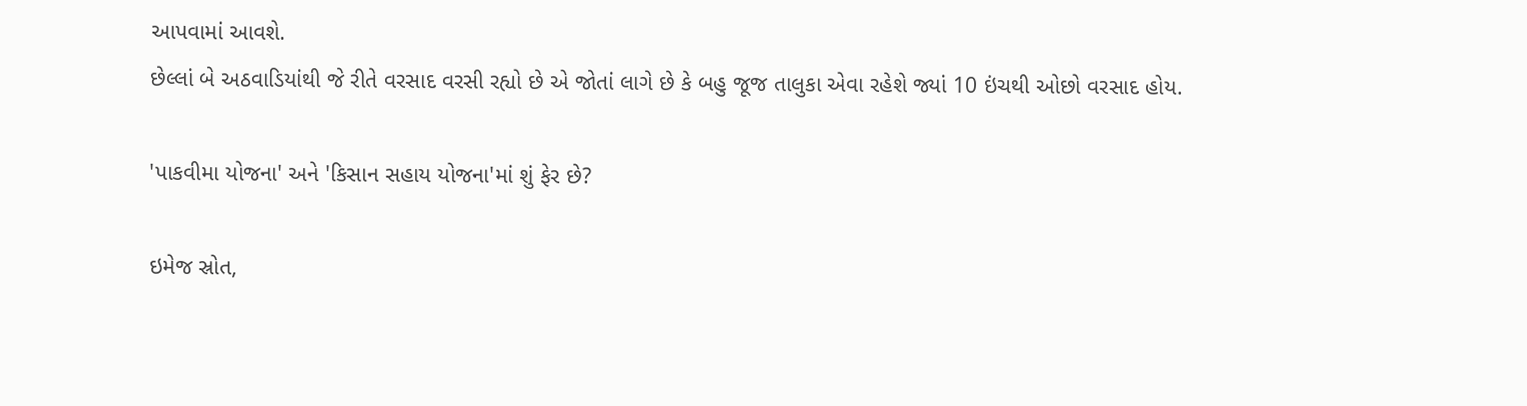આપવામાં આવશે.
છેલ્લાં બે અઠવાડિયાંથી જે રીતે વરસાદ વરસી રહ્યો છે એ જોતાં લાગે છે કે બહુ જૂજ તાલુકા એવા રહેશે જ્યાં 10 ઇંચથી ઓછો વરસાદ હોય.

'પાકવીમા યોજના' અને 'કિસાન સહાય યોજના'માં શું ફેર છે?

ઇમેજ સ્રોત,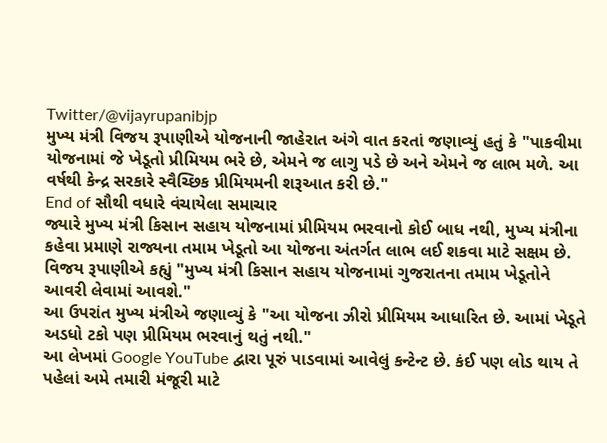Twitter/@vijayrupanibjp
મુખ્ય મંત્રી વિજય રૂપાણીએ યોજનાની જાહેરાત અંગે વાત કરતાં જણાવ્યું હતું કે "પાકવીમા યોજનામાં જે ખેડૂતો પ્રીમિયમ ભરે છે, એમને જ લાગુ પડે છે અને એમને જ લાભ મળે. આ વર્ષથી કેન્દ્ર સરકારે સ્વૈચ્છિક પ્રીમિયમની શરૂઆત કરી છે."
End of સૌથી વધારે વંચાયેલા સમાચાર
જ્યારે મુખ્ય મંત્રી કિસાન સહાય યોજનામાં પ્રીમિયમ ભરવાનો કોઈ બાધ નથી, મુખ્ય મંત્રીના કહેવા પ્રમાણે રાજ્યના તમામ ખેડૂતો આ યોજના અંતર્ગત લાભ લઈ શકવા માટે સક્ષમ છે.
વિજય રૂપાણીએ કહ્યું "મુખ્ય મંત્રી કિસાન સહાય યોજનામાં ગુજરાતના તમામ ખેડૂતોને આવરી લેવામાં આવશે."
આ ઉપરાંત મુખ્ય મંત્રીએ જણાવ્યું કે "આ યોજના ઝીરો પ્રીમિયમ આધારિત છે. આમાં ખેડૂતે અડધો ટકો પણ પ્રીમિયમ ભરવાનું થતું નથી."
આ લેખમાં Google YouTube દ્વારા પૂરું પાડવામાં આવેલું કન્ટેન્ટ છે. કંઈ પણ લોડ થાય તે પહેલાં અમે તમારી મંજૂરી માટે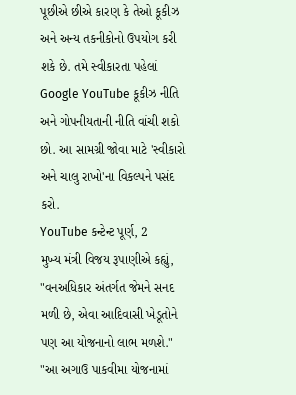પૂછીએ છીએ કારણ કે તેઓ કૂકીઝ અને અન્ય તકનીકોનો ઉપયોગ કરી શકે છે. તમે સ્વીકારતા પહેલાં Google YouTube કૂકીઝ નીતિ અને ગોપનીયતાની નીતિ વાંચી શકો છો. આ સામગ્રી જોવા માટે 'સ્વીકારો અને ચાલુ રાખો'ના વિકલ્પને પસંદ કરો.
YouTube કન્ટેન્ટ પૂર્ણ, 2
મુખ્ય મંત્રી વિજય રૂપાણીએ કહ્યું, "વનઅધિકાર અંતર્ગત જેમને સનદ મળી છે, એવા આદિવાસી ખેડૂતોને પણ આ યોજનાનો લાભ મળશે."
"આ અગાઉ પાકવીમા યોજનામાં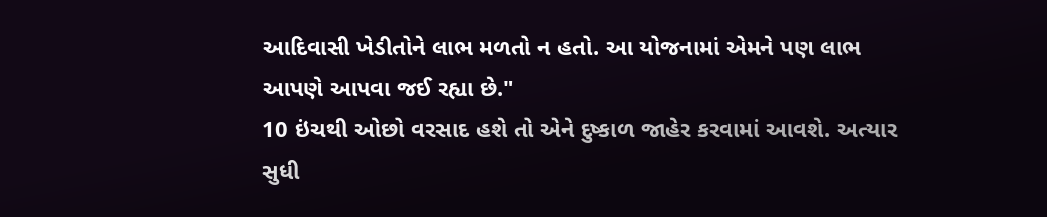આદિવાસી ખેડીતોને લાભ મળતો ન હતો. આ યોજનામાં એમને પણ લાભ આપણે આપવા જઈ રહ્યા છે."
10 ઇંચથી ઓછો વરસાદ હશે તો એને દુષ્કાળ જાહેર કરવામાં આવશે. અત્યાર સુધી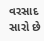વરસાદ સારો છે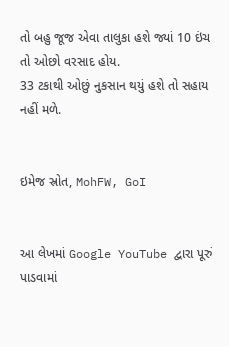તો બહુ જૂજ એવા તાલુકા હશે જ્યાં 10 ઇંચ તો ઓછો વરસાદ હોય.
33 ટકાથી ઓછું નુકસાન થયું હશે તો સહાય નહીં મળે.


ઇમેજ સ્રોત, MohFW, GoI


આ લેખમાં Google YouTube દ્વારા પૂરું પાડવામાં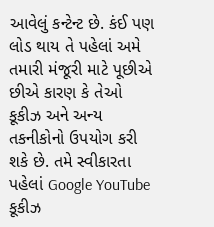આવેલું કન્ટેન્ટ છે. કંઈ પણ લોડ થાય તે પહેલાં અમે તમારી મંજૂરી માટે પૂછીએ છીએ કારણ કે તેઓ કૂકીઝ અને અન્ય તકનીકોનો ઉપયોગ કરી શકે છે. તમે સ્વીકારતા પહેલાં Google YouTube કૂકીઝ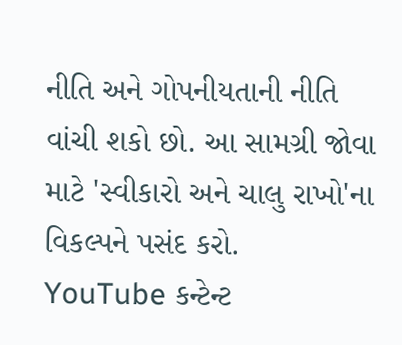નીતિ અને ગોપનીયતાની નીતિ વાંચી શકો છો. આ સામગ્રી જોવા માટે 'સ્વીકારો અને ચાલુ રાખો'ના વિકલ્પને પસંદ કરો.
YouTube કન્ટેન્ટ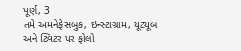પૂર્ણ, 3
તમે અમનેફેસબુક, ઇન્સ્ટાગ્રામ, યૂટ્યૂબ અને ટ્વિટર પર ફોલો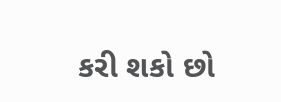કરી શકો છો